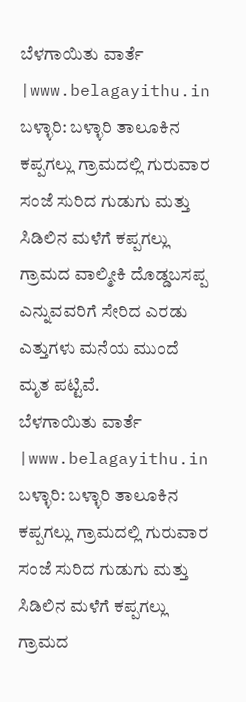ಬೆಳಗಾಯಿತು ವಾರ್ತೆ |www.belagayithu.in
ಬಳ್ಳಾರಿ: ಬಳ್ಳಾರಿ ತಾಲೂಕಿನ ಕಪ್ಪಗಲ್ಲು ಗ್ರಾಮದಲ್ಲಿ ಗುರುವಾರ ಸಂಜೆ ಸುರಿದ ಗುಡುಗು ಮತ್ತು ಸಿಡಿಲಿನ ಮಳೆಗೆ ಕಪ್ಪಗಲ್ಲು ಗ್ರಾಮದ ವಾಲ್ಮೀಕಿ ದೊಡ್ಡಬಸಪ್ಪ ಎನ್ನುವವರಿಗೆ ಸೇರಿದ ಎರಡು ಎತ್ತುಗಳು ಮನೆಯ ಮುಂದೆ ಮೃತ ಪಟ್ಟಿವೆ.
ಬೆಳಗಾಯಿತು ವಾರ್ತೆ |www.belagayithu.in
ಬಳ್ಳಾರಿ: ಬಳ್ಳಾರಿ ತಾಲೂಕಿನ ಕಪ್ಪಗಲ್ಲು ಗ್ರಾಮದಲ್ಲಿ ಗುರುವಾರ ಸಂಜೆ ಸುರಿದ ಗುಡುಗು ಮತ್ತು ಸಿಡಿಲಿನ ಮಳೆಗೆ ಕಪ್ಪಗಲ್ಲು ಗ್ರಾಮದ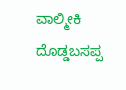ವಾಲ್ಮೀಕಿ ದೊಡ್ಡಬಸಪ್ಪ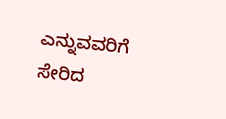ಎನ್ನುವವರಿಗೆ ಸೇರಿದ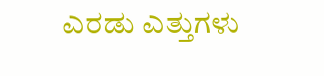ಎರಡು ಎತ್ತುಗಳು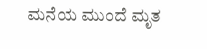ಮನೆಯ ಮುಂದೆ ಮೃತ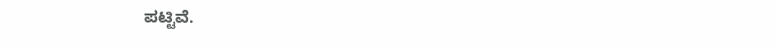ಪಟ್ಟಿವೆ.